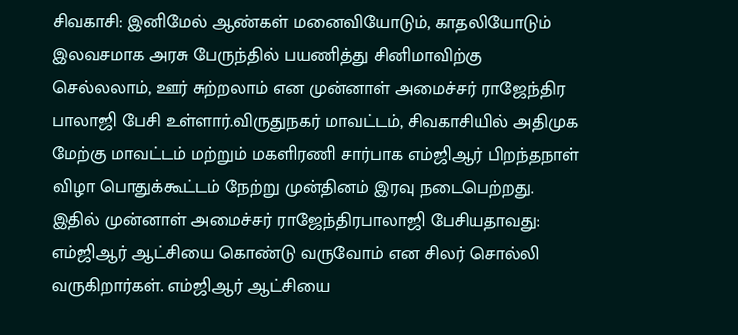சிவகாசி: இனிமேல் ஆண்கள் மனைவியோடும், காதலியோடும் இலவசமாக அரசு பேருந்தில் பயணித்து சினிமாவிற்கு செல்லலாம், ஊர் சுற்றலாம் என முன்னாள் அமைச்சர் ராஜேந்திர பாலாஜி பேசி உள்ளார்.விருதுநகர் மாவட்டம், சிவகாசியில் அதிமுக மேற்கு மாவட்டம் மற்றும் மகளிரணி சார்பாக எம்ஜிஆர் பிறந்தநாள் விழா பொதுக்கூட்டம் நேற்று முன்தினம் இரவு நடைபெற்றது. இதில் முன்னாள் அமைச்சர் ராஜேந்திரபாலாஜி பேசியதாவது: எம்ஜிஆர் ஆட்சியை கொண்டு வருவோம் என சிலர் சொல்லி வருகிறார்கள். எம்ஜிஆர் ஆட்சியை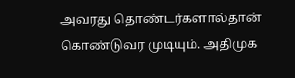அவரது தொண்டர்களால்தான் கொண்டுவர முடியும். அதிமுக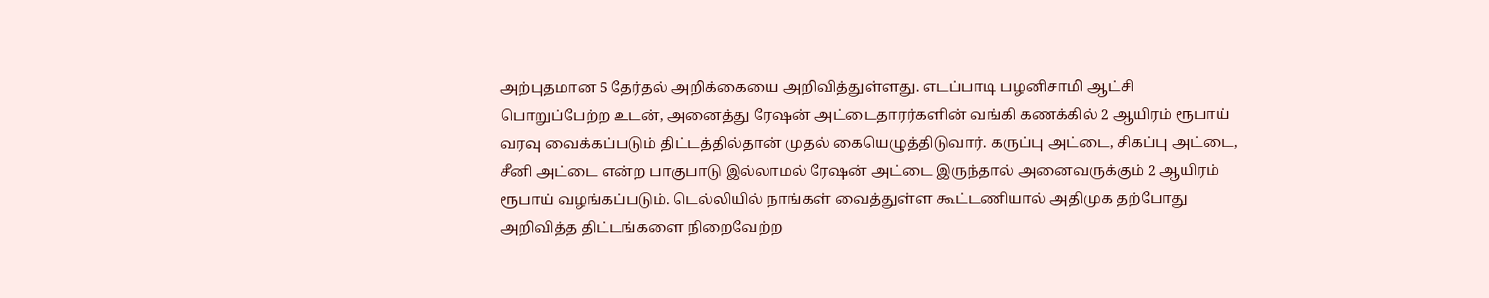அற்புதமான 5 தேர்தல் அறிக்கையை அறிவித்துள்ளது. எடப்பாடி பழனிசாமி ஆட்சி பொறுப்பேற்ற உடன், அனைத்து ரேஷன் அட்டைதாரர்களின் வங்கி கணக்கில் 2 ஆயிரம் ரூபாய் வரவு வைக்கப்படும் திட்டத்தில்தான் முதல் கையெழுத்திடுவார். கருப்பு அட்டை, சிகப்பு அட்டை, சீனி அட்டை என்ற பாகுபாடு இல்லாமல் ரேஷன் அட்டை இருந்தால் அனைவருக்கும் 2 ஆயிரம் ரூபாய் வழங்கப்படும். டெல்லியில் நாங்கள் வைத்துள்ள கூட்டணியால் அதிமுக தற்போது அறிவித்த திட்டங்களை நிறைவேற்ற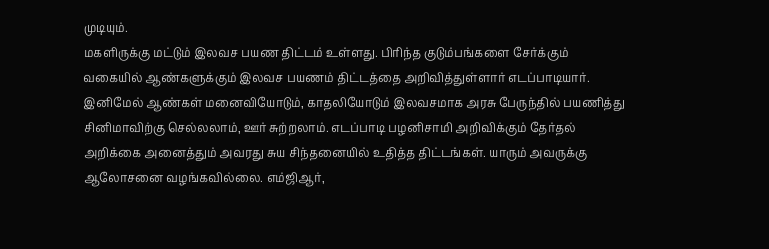முடியும்.
மகளிருக்கு மட்டும் இலவச பயண திட்டம் உள்ளது. பிரிந்த குடும்பங்களை சேர்க்கும் வகையில் ஆண்களுக்கும் இலவச பயணம் திட்டத்தை அறிவித்துள்ளார் எடப்பாடியார். இனிமேல் ஆண்கள் மனைவியோடும், காதலியோடும் இலவசமாக அரசு பேருந்தில் பயணித்து சினிமாவிற்கு செல்லலாம், ஊர் சுற்றலாம். எடப்பாடி பழனிசாமி அறிவிக்கும் தேர்தல் அறிக்கை அனைத்தும் அவரது சுய சிந்தனையில் உதித்த திட்டங்கள். யாரும் அவருக்கு ஆலோசனை வழங்கவில்லை. எம்ஜிஆர்,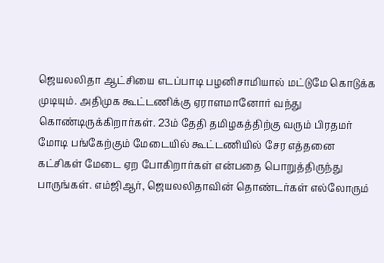ஜெயலலிதா ஆட்சியை எடப்பாடி பழனிசாமியால் மட்டுமே கொடுக்க முடியும். அதிமுக கூட்டணிக்கு ஏராளமானோர் வந்து கொண்டிருக்கிறார்கள். 23ம் தேதி தமிழகத்திற்கு வரும் பிரதமர் மோடி பங்கேற்கும் மேடையில் கூட்டணியில் சேர எத்தனை கட்சிகள் மேடை ஏற போகிறார்கள் என்பதை பொறுத்திருந்து பாருங்கள். எம்ஜிஆர், ஜெயலலிதாவின் தொண்டர்கள் எல்லோரும்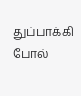துப்பாக்கி போல்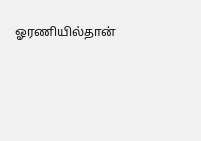ஓரணியில்தான்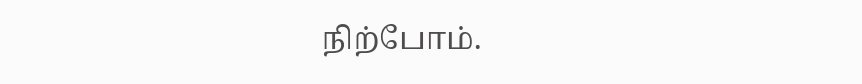நிற்போம்.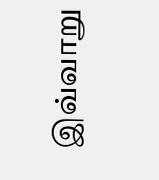இவ்வாறு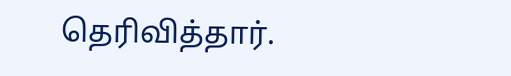தெரிவித்தார்.